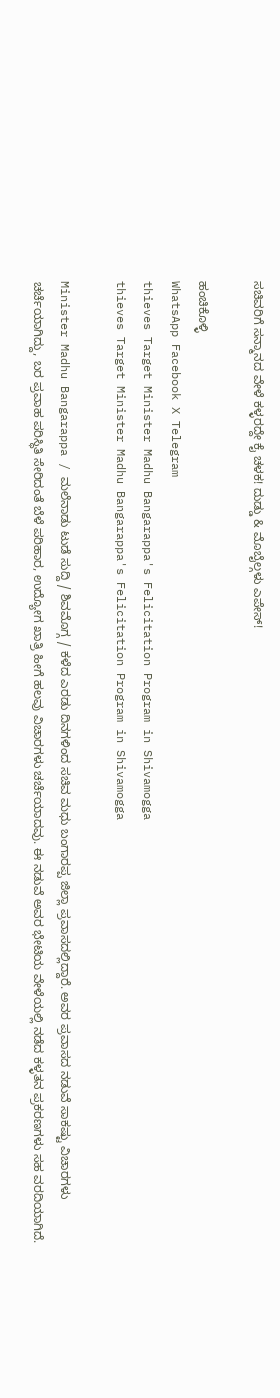ಸಚಿವರಿಗೆ ಸನ್ಮಾನದ ವೇಳೆ ಕಳ್ಳರದ್ದೇ ಕೈ ಚಳಕ! ದುಡ್ಡು & ಮೊಬೈಲ್ಗಳು ಎಪೇಸ್!

ಹಂಚಿಕೊಳ್ಳಿ
WhatsApp Facebook X Telegram
thieves Target Minister Madhu Bangarappa's Felicitation Program in Shivamogga
thieves Target Minister Madhu Bangarappa's Felicitation Program in Shivamogga

Minister Madhu Bangarappa / ಮಲೆನಾಡು ಟುಡೆ ಸುದ್ದಿ / ಶಿವಮೊಗ್ಗ / ಕಳೆದ ಎರಡು ದಿನಗಳಿಂದ ಸಚಿವ ಮಧು ಬಂಗಾರಪ್ಪ ಜಿಲ್ಲಾ ಪ್ರವಾಸದಲ್ಲಿದ್ದಾರೆ. ಅವರ ಪ್ರವಾಸದ ನಡುವೆ ಸಾಕಷ್ಟು ವಿಚಾರಗಳು ಚರ್ಚೆಯಾಗಿದ್ದು, ಬರ ಪ್ರವಾಹ ಪರಿಸ್ಥಿತಿ ಸೇರಿದಂತೆ ಬೆಳೆ ಪರಿಹಾರ, ಉದ್ಯೋಗ ಖಾತ್ರಿ ಹೀಗೆ ಹಲವು ವಿಚಾರಗಳು ಚರ್ಚೆಯಾದವು. ಈ ನಡುವೆ ಅವರ ಭೇಟಿಯ ವೇಳೆಯಲ್ಲಿ ನಡೆದ ಕಳ್ಳತನ ಪ್ರಕರಣಗಳು ಸಹ ವರದಿಯಾಗಿದೆ.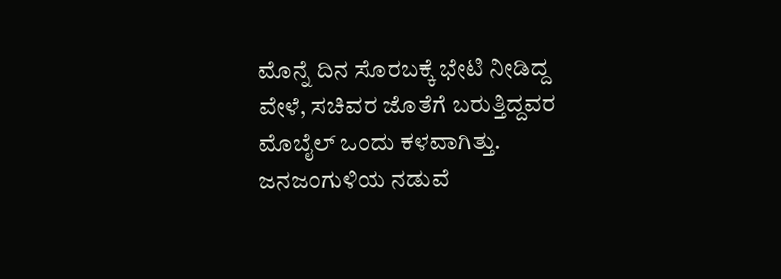ಮೊನ್ನೆ ದಿನ ಸೊರಬಕ್ಕೆ ಭೇಟಿ ನೀಡಿದ್ದ ವೇಳೆ, ಸಚಿವರ ಜೊತೆಗೆ ಬರುತ್ತಿದ್ದವರ ಮೊಬೈಲ್ ಒಂದು ಕಳವಾಗಿತ್ತು. ಜನಜಂಗುಳಿಯ ನಡುವೆ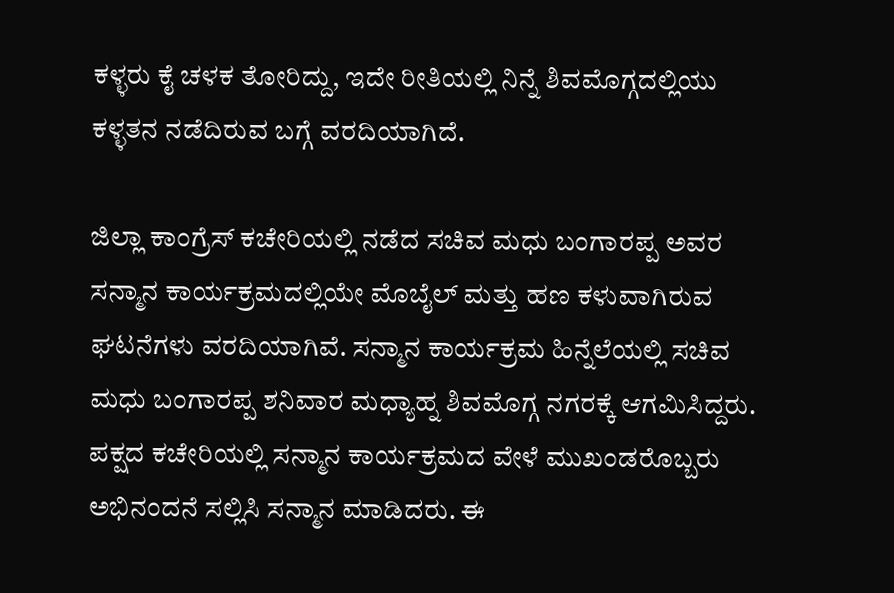ಕಳ್ಳರು ಕೈ ಚಳಕ ತೋರಿದ್ದು, ಇದೇ ರೀತಿಯಲ್ಲಿ ನಿನ್ನೆ ಶಿವಮೊಗ್ಗದಲ್ಲಿಯು ಕಳ್ಳತನ ನಡೆದಿರುವ ಬಗ್ಗೆ ವರದಿಯಾಗಿದೆ.

ಜಿಲ್ಲಾ ಕಾಂಗ್ರೆಸ್ ಕಚೇರಿಯಲ್ಲಿ ನಡೆದ ಸಚಿವ ಮಧು ಬಂಗಾರಪ್ಪ ಅವರ ಸನ್ಮಾನ ಕಾರ್ಯಕ್ರಮದಲ್ಲಿಯೇ ಮೊಬೈಲ್ ಮತ್ತು ಹಣ ಕಳುವಾಗಿರುವ ಘಟನೆಗಳು ವರದಿಯಾಗಿವೆ. ಸನ್ಮಾನ ಕಾರ್ಯಕ್ರಮ ಹಿನ್ನೆಲೆಯಲ್ಲಿ ಸಚಿವ ಮಧು ಬಂಗಾರಪ್ಪ ಶನಿವಾರ ಮಧ್ಯಾಹ್ನ ಶಿವಮೊಗ್ಗ ನಗರಕ್ಕೆ ಆಗಮಿಸಿದ್ದರು. ಪಕ್ಷದ ಕಚೇರಿಯಲ್ಲಿ ಸನ್ಮಾನ ಕಾರ್ಯಕ್ರಮದ ವೇಳೆ ಮುಖಂಡರೊಬ್ಬರು ಅಭಿನಂದನೆ ಸಲ್ಲಿಸಿ ಸನ್ಮಾನ ಮಾಡಿದರು. ಈ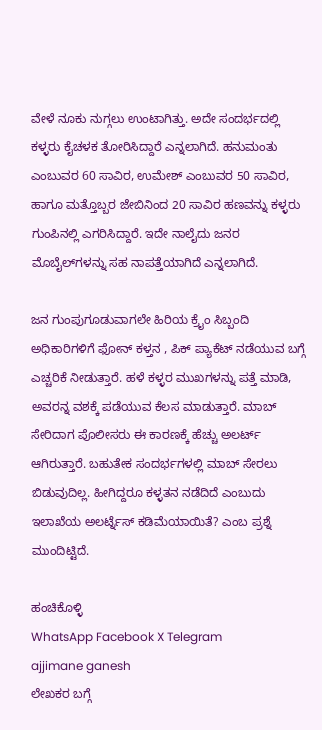ವೇಳೆ ನೂಕು ನುಗ್ಗಲು ಉಂಟಾಗಿತ್ತು. ಅದೇ ಸಂದರ್ಭದಲ್ಲಿ ಕಳ್ಳರು ಕೈಚಳಕ ತೋರಿಸಿದ್ದಾರೆ ಎನ್ನಲಾಗಿದೆ. ಹನುಮಂತು ಎಂಬುವರ 60 ಸಾವಿರ, ಉಮೇಶ್ ಎಂಬುವರ 50 ಸಾವಿರ, ಹಾಗೂ ಮತ್ತೊಬ್ಬರ ಜೇಬಿನಿಂದ 20 ಸಾವಿರ ಹಣವನ್ನು ಕಳ್ಳರು ಗುಂಪಿನಲ್ಲಿ ಎಗರಿಸಿದ್ದಾರೆ. ಇದೇ ನಾಲೈದು ಜನರ ಮೊಬೈಲ್‌ಗಳನ್ನು ಸಹ ನಾಪತ್ತೆಯಾಗಿದೆ ಎನ್ನಲಾಗಿದೆ.

ಜನ ಗುಂಪುಗೂಡುವಾಗಲೇ ಹಿರಿಯ ಕ್ರೈಂ ಸಿಬ್ಬಂದಿ ಅಧಿಕಾರಿಗಳಿಗೆ ಫೋನ್ ಕಳ್ತನ , ಪಿಕ್ ಪ್ಯಾಕೆಟ್ ನಡೆಯುವ ಬಗ್ಗೆ ಎಚ್ಚರಿಕೆ ನೀಡುತ್ತಾರೆ. ಹಳೆ ಕಳ್ಳರ ಮುಖಗಳನ್ನು ಪತ್ತೆ ಮಾಡಿ, ಅವರನ್ನ ವಶಕ್ಕೆ ಪಡೆಯುವ ಕೆಲಸ ಮಾಡುತ್ತಾರೆ. ಮಾಬ್ ಸೇರಿದಾಗ ಪೊಲೀಸರು ಈ ಕಾರಣಕ್ಕೆ ಹೆಚ್ಚು ಅಲರ್ಟ್ ಆಗಿರುತ್ತಾರೆ. ಬಹುತೇಕ ಸಂದರ್ಭಗಳಲ್ಲಿ ಮಾಬ್ ಸೇರಲು ಬಿಡುವುದಿಲ್ಲ. ಹೀಗಿದ್ದರೂ ಕಳ್ಳತನ ನಡೆದಿದೆ ಎಂಬುದು ಇಲಾಖೆಯ ಅಲರ್ಟ್ನೆಸ್ ಕಡಿಮೆಯಾಯಿತೆ? ಎಂಬ ಪ್ರಶ್ನೆ ಮುಂದಿಟ್ಟಿದೆ.

ಹಂಚಿಕೊಳ್ಳಿ
WhatsApp Facebook X Telegram
ajjimane ganesh
ಲೇಖಕರ ಬಗ್ಗೆ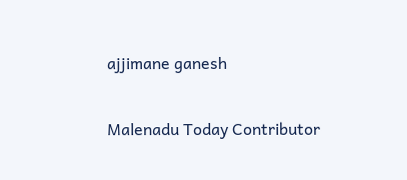ajjimane ganesh

Malenadu Today Contributor